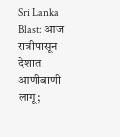Sri Lanka Blast: आज रात्रीपासून देशात आणीबाणी लागू;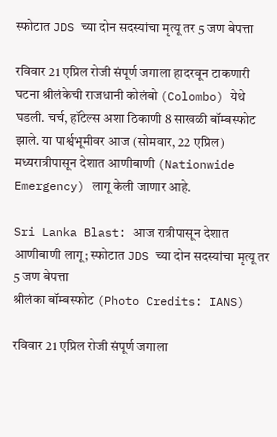स्फोटात JDS च्या दोन सदस्यांचा मृत्यू तर 5 जण बेपत्ता

रविवार 21 एप्रिल रोजी संपूर्ण जगाला हादरवून टाकणारी घटना श्रीलंकेची राजधानी कोलंबो (Colombo) येथे घडली. चर्च, हॉटेल्स अशा ठिकाणी 8 साखळी बॉम्बस्फोट झाले. या पार्श्वभूमीवर आज (सोमवार, 22 एप्रिल) मध्यरात्रीपासून देशात आणीबाणी (Nationwide Emergency) लागू केली जाणार आहे.

Sri Lanka Blast: आज रात्रीपासून देशात आणीबाणी लागू; स्फोटात JDS च्या दोन सदस्यांचा मृत्यू तर 5 जण बेपत्ता
श्रीलंका बॉम्बस्फोट (Photo Credits: IANS)

रविवार 21 एप्रिल रोजी संपूर्ण जगाला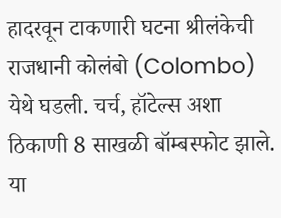हादरवून टाकणारी घटना श्रीलंकेची राजधानी कोलंबो (Colombo) येथे घडली. चर्च, हॉटेल्स अशा ठिकाणी 8 साखळी बॉम्बस्फोट झाले. या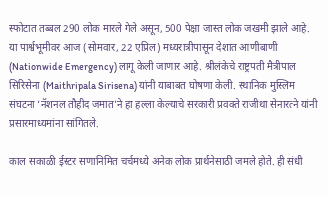स्फोटात तब्बल 290 लोक मारले गेले असून, 500 पेक्षा जास्त लोक जखमी झाले आहे. या पार्श्वभूमीवर आज (सोमवार, 22 एप्रिल) मध्यरात्रीपासून देशात आणीबाणी (Nationwide Emergency) लागू केली जाणार आहे. श्रीलंकेचे राष्ट्रपती मैत्रीपाल सिरिसेना (Maithripala Sirisena) यांनी याबाबत घोषणा केली. स्थानिक मुस्लिम संघटना ‘नॅशनल तौहीद जमात’ने हा हल्ला केल्याचे सरकारी प्रवक्ते राजीथा सेनारत्ने यांनी प्रसारमाध्यमांना सांगितले.

काल सकाळी ईस्टर सणानिमित चर्चमध्ये अनेक लोक प्रार्थनेसाठी जमले होते. ही संधी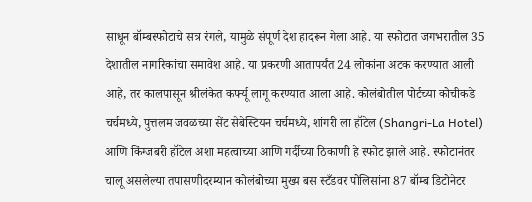साधून बॉम्बस्फोटाचे सत्र रंगले, यामुळे संपूर्ण देश हादरून गेला आहे. या स्फोटात जगभरातील 35 देशातील नागरिकांचा समावेश आहे. या प्रकरणी आतापर्यंत 24 लोकांना अटक करण्यात आली आहे, तर कालपासून श्रीलंकेत कर्फ्यू लागू करण्यात आला आहे. कोलंबोतील पोर्टच्या कोचीकडे चर्चमध्ये, पुत्तलम जवळच्या सेंट सेबेस्टियन चर्चमध्ये, शांगरी ला हॉटेल (Shangri-La Hotel) आणि किंग्जबरी हॉटेल अशा महत्वाच्या आणि गर्दीच्या ठिकाणी हे स्फोट झाले आहे. स्फोटानंतर चालू असलेल्या तपासणीदरम्यान कोलंबोच्या मुख्य बस स्टँडवर पोलिसांना 87 बॉम्ब डिटोनेटर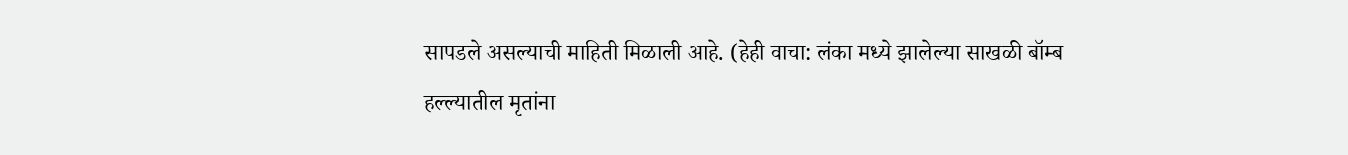सापडले असल्याची माहिती मिळाली आहे. (हेही वाचा: लंका मध्ये झालेल्या साखळी बॉम्ब हल्ल्यातील मृतांना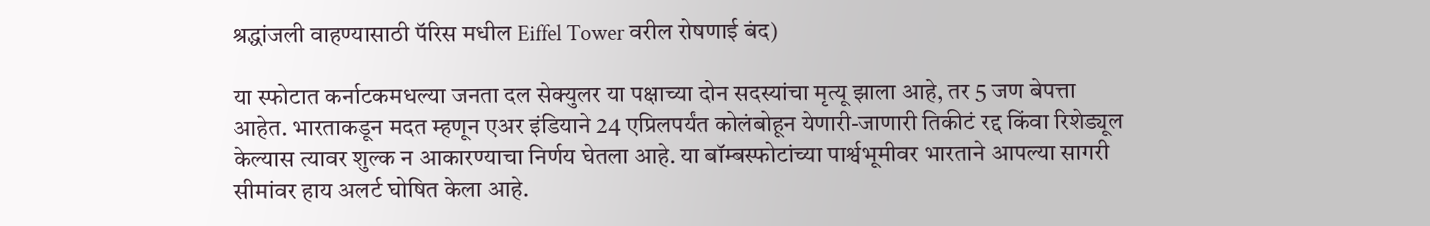श्रद्धांजली वाहण्यासाठी पॅरिस मधील Eiffel Tower वरील रोषणाई बंद)

या स्फोटात कर्नाटकमधल्या जनता दल सेक्युलर या पक्षाच्या दोन सदस्यांचा मृत्यू झाला आहे, तर 5 जण बेपत्ता आहेत. भारताकडून मदत म्हणून एअर इंडियाने 24 एप्रिलपर्यंत कोलंबोहून येणारी-जाणारी तिकीटं रद्द किंवा रिशेड्यूल केल्यास त्यावर शुल्क न आकारण्याचा निर्णय घेतला आहे. या बॉम्बस्फोटांच्या पार्श्वभूमीवर भारताने आपल्या सागरी सीमांवर हाय अलर्ट घोषित केला आहे.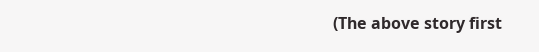(The above story first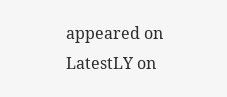appeared on LatestLY on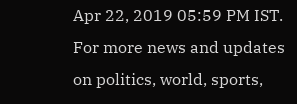Apr 22, 2019 05:59 PM IST. For more news and updates on politics, world, sports,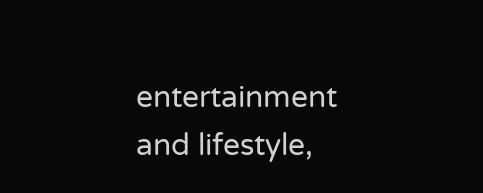entertainment and lifestyle,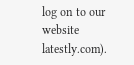log on to our website latestly.com).